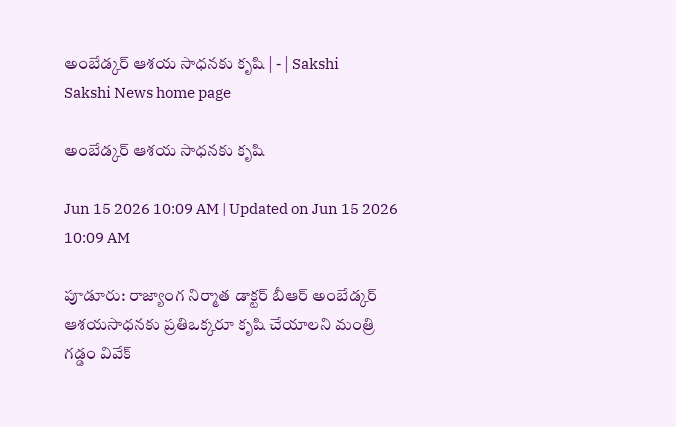అంబేడ్కర్‌ ఆశయ సాధనకు కృషి | - | Sakshi
Sakshi News home page

అంబేడ్కర్‌ ఆశయ సాధనకు కృషి

Jun 15 2026 10:09 AM | Updated on Jun 15 2026 10:09 AM

పూడూరు: రాజ్యాంగ నిర్మాత డాక్టర్‌ బీఆర్‌ అంబేడ్కర్‌ ఆశయసాధనకు ప్రతిఒక్కరూ కృషి చేయాలని మంత్రి గడ్డం వివేక్‌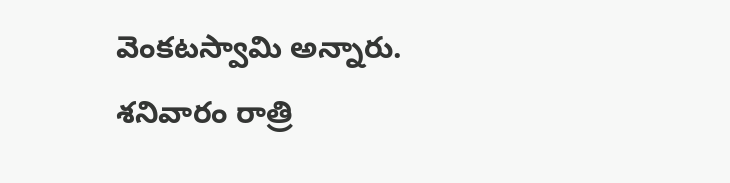వెంకటస్వామి అన్నారు. శనివారం రాత్రి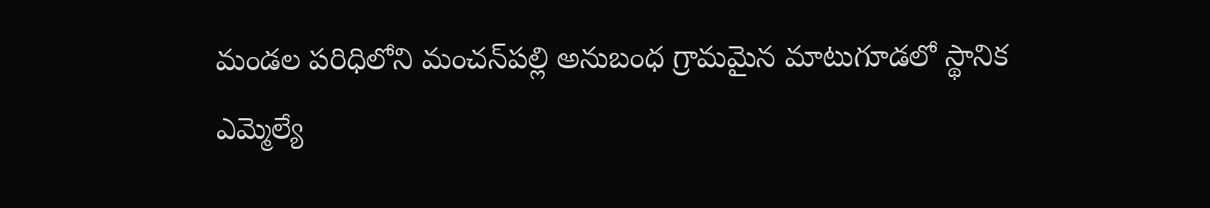మండల పరిధిలోని మంచన్‌పల్లి అనుబంధ గ్రామమైన మాటుగూడలో స్థానిక ఎమ్మెల్యే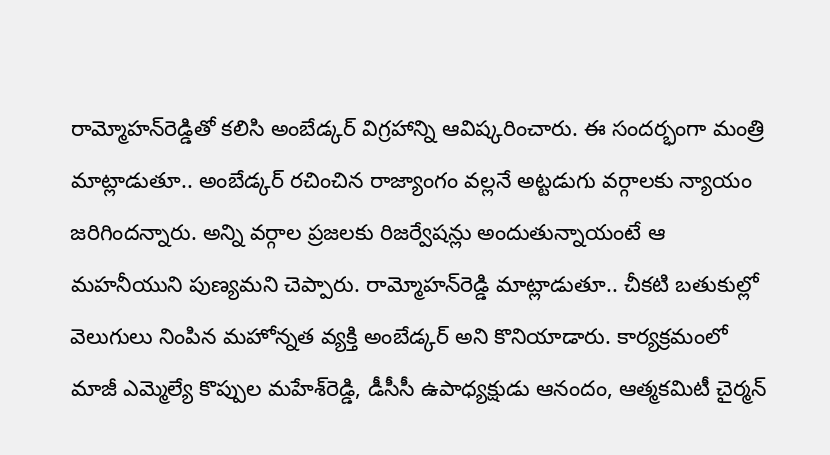రామ్మోహన్‌రెడ్డితో కలిసి అంబేడ్కర్‌ విగ్రహాన్ని ఆవిష్కరించారు. ఈ సందర్భంగా మంత్రి మాట్లాడుతూ.. అంబేడ్కర్‌ రచించిన రాజ్యాంగం వల్లనే అట్టడుగు వర్గాలకు న్యాయం జరిగిందన్నారు. అన్ని వర్గాల ప్రజలకు రిజర్వేషన్లు అందుతున్నాయంటే ఆ మహనీయుని పుణ్యమని చెప్పారు. రామ్మోహన్‌రెడ్డి మాట్లాడుతూ.. చీకటి బతుకుల్లో వెలుగులు నింపిన మహోన్నత వ్యక్తి అంబేడ్కర్‌ అని కొనియాడారు. కార్యక్రమంలో మాజీ ఎమ్మెల్యే కొప్పుల మహేశ్‌రెడ్డి, డీసీసీ ఉపాధ్యక్షుడు ఆనందం, ఆత్మకమిటీ చైర్మన్‌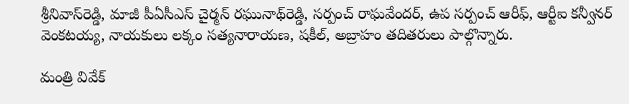శ్రీనివాస్‌రెడ్డి, మాజీ పీఏసీఎస్‌ చైర్మన్‌ రఘునాథ్‌రెడ్డి, సర్పంచ్‌ రాఘవేందర్‌, ఉప సర్పంచ్‌ ఆరీఫ్‌, ఆర్టీఐ కన్వీనర్‌ వెంకటయ్య, నాయకులు లక్కం సత్యనారాయణ, షకీల్‌, అబ్రాహం తదితరులు పాల్గొన్నారు.

మంత్రి వివేక్‌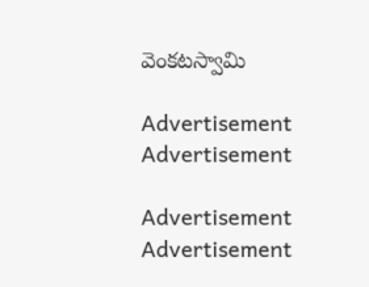వెంకటస్వామి

Advertisement
Advertisement

Advertisement
Advertisement